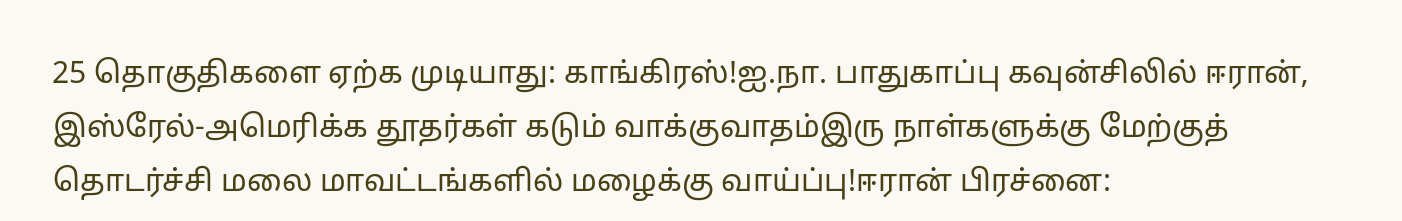25 தொகுதிகளை ஏற்க முடியாது: காங்கிரஸ்!ஐ.நா. பாதுகாப்பு கவுன்சிலில் ஈரான், இஸ்ரேல்-அமெரிக்க தூதர்கள் கடும் வாக்குவாதம்இரு நாள்களுக்கு மேற்குத் தொடர்ச்சி மலை மாவட்டங்களில் மழைக்கு வாய்ப்பு!ஈரான் பிரச்னை: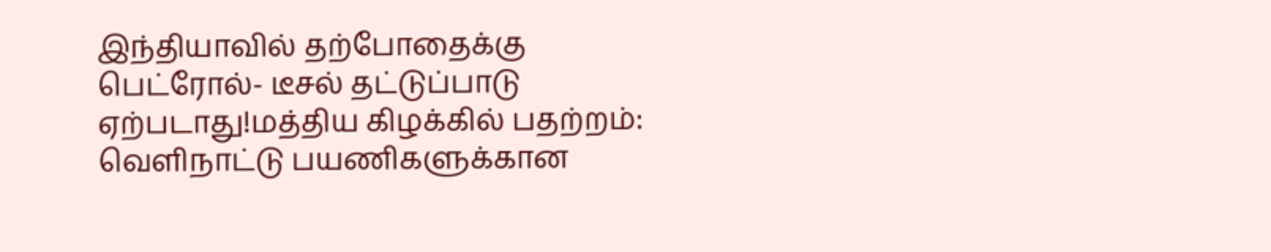இந்தியாவில் தற்போதைக்கு பெட்ரோல்- டீசல் தட்டுப்பாடு ஏற்படாது!மத்திய கிழக்கில் பதற்றம்: வெளிநாட்டு பயணிகளுக்கான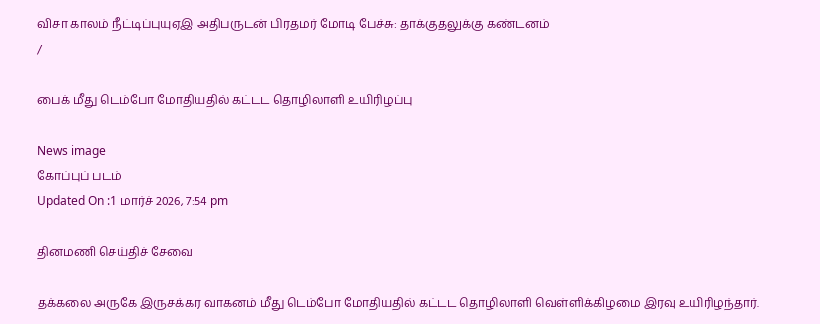விசா காலம் நீட்டிப்புயுஏஇ அதிபருடன் பிரதமர் மோடி பேச்சு: தாக்குதலுக்கு கண்டனம்
/

பைக் மீது டெம்போ மோதியதில் கட்டட தொழிலாளி உயிரிழப்பு

News image
கோப்புப் படம்
Updated On :1 மார்ச் 2026, 7:54 pm

தினமணி செய்திச் சேவை

தக்கலை அருகே இருசக்கர வாகனம் மீது டெம்போ மோதியதில் கட்டட தொழிலாளி வெள்ளிக்கிழமை இரவு உயிரிழந்தார்.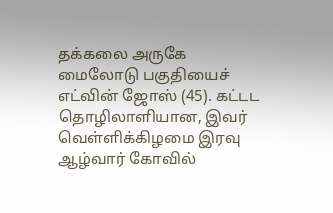தக்கலை அருகே மைலோடு பகுதியைச் எட்வின் ஜோஸ் (45). கட்டட தொழிலாளியான, இவர் வெள்ளிக்கிழமை இரவு ஆழ்வார் கோவில்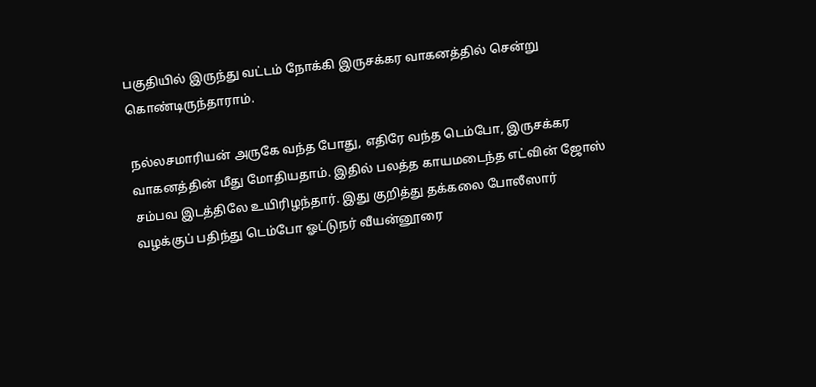பகுதியில் இருந்து வட்டம் நோக்கி இருசக்கர வாகனத்தில் சென்று கொண்டிருந்தாராம்.

நல்லசமாரியன் அருகே வந்த போது, எதிரே வந்த டெம்போ, இருசக்கர வாகனத்தின் மீது மோதியதாம். இதில் பலத்த காயமடைந்த எட்வின் ஜோஸ் சம்பவ இடத்திலே உயிரிழந்தார். இது குறித்து தக்கலை போலீஸார் வழக்குப் பதிந்து டெம்போ ஓட்டுநர் வீயன்னூரை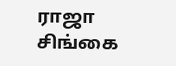ராஜா சிங்கை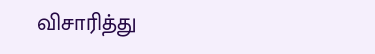விசாரித்து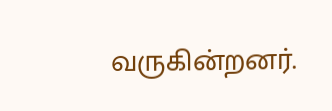வருகின்றனர்.